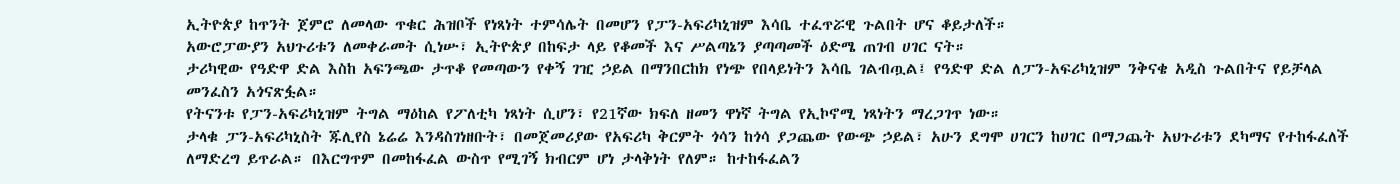ኢትዮጵያ ከጥንት ጀምሮ ለመላው ጥቁር ሕዝቦች የነጻነት ተምሳሌት በመሆን የፓን-አፍሪካኒዝም እሳቤ ተፈጥሯዊ ጉልበት ሆና ቆይታለች።
አውሮፓውያን አህጉሪቱን ለመቀራመት ሲነሡ፣ ኢትዮጵያ በከፍታ ላይ የቆመች እና ሥልጣኔን ያጣጣመች ዕድሜ ጠገብ ሀገር ናት።
ታሪካዊው የዓድዋ ድል እስከ አፍንጫው ታጥቆ የመጣውን የቀኝ ገዢ ኃይል በማንበርከክ የነጭ የበላይነትን እሳቤ ገልብጧል፤ የዓድዋ ድል ለፓን-አፍሪካኒዝም ንቅናቄ አዲስ ጉልበትና የይቻላል መንፈስን አጎናጽፏል።
የትናንቱ የፓን-አፍሪካኒዝም ትግል ማዕከል የፖለቲካ ነጻነት ሲሆን፣ የ21ኛው ክፍለ ዘመን ዋነኛ ትግል የኢኮኖሚ ነጻነትን ማረጋገጥ ነው።
ታላቁ ፓን-አፍሪካኒስት ጁሊየስ ኔሬሬ እንዳስገነዘቡት፣ በመጀመሪያው የአፍሪካ ቅርምት ጎሳን ከጎሳ ያጋጨው የውጭ ኃይል፣ አሁን ደግሞ ሀገርን ከሀገር በማጋጨት አህጉሪቱን ደካማና የተከፋፈለች ለማድረግ ይጥራል። በእርግጥም በመከፋፈል ውስጥ የሚገኝ ክብርም ሆነ ታላቅነት የለም። ከተከፋፈልን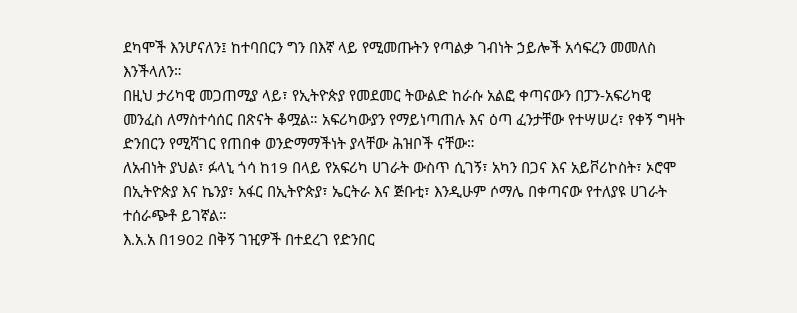ደካሞች እንሆናለን፤ ከተባበርን ግን በእኛ ላይ የሚመጡትን የጣልቃ ገብነት ኃይሎች አሳፍረን መመለስ እንችላለን።
በዚህ ታሪካዊ መጋጠሚያ ላይ፣ የኢትዮጵያ የመደመር ትውልድ ከራሱ አልፎ ቀጣናውን በፓን-አፍሪካዊ መንፈስ ለማስተሳሰር በጽናት ቆሟል። አፍሪካውያን የማይነጣጠሉ እና ዕጣ ፈንታቸው የተሣሠረ፣ የቀኝ ግዛት ድንበርን የሚሻገር የጠበቀ ወንድማማችነት ያላቸው ሕዝቦች ናቸው።
ለአብነት ያህል፣ ፉላኒ ጎሳ ከ19 በላይ የአፍሪካ ሀገራት ውስጥ ሲገኝ፣ አካን በጋና እና አይቮሪኮስት፣ ኦሮሞ በኢትዮጵያ እና ኬንያ፣ አፋር በኢትዮጵያ፣ ኤርትራ እና ጅቡቲ፣ እንዲሁም ሶማሌ በቀጣናው የተለያዩ ሀገራት ተሰራጭቶ ይገኛል።
እ.አ.አ በ1902 በቅኝ ገዢዎች በተደረገ የድንበር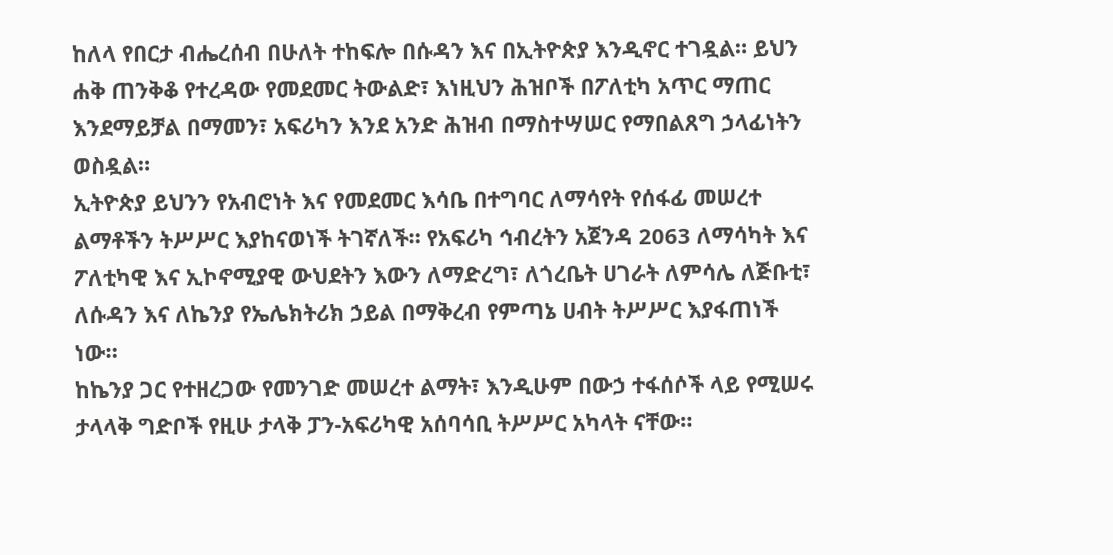ከለላ የበርታ ብሔረሰብ በሁለት ተከፍሎ በሱዳን እና በኢትዮጵያ እንዲኖር ተገዷል። ይህን ሐቅ ጠንቅቆ የተረዳው የመደመር ትውልድ፣ እነዚህን ሕዝቦች በፖለቲካ አጥር ማጠር እንደማይቻል በማመን፣ አፍሪካን እንደ አንድ ሕዝብ በማስተሣሠር የማበልጸግ ኃላፊነትን ወስዷል።
ኢትዮጵያ ይህንን የአብሮነት እና የመደመር እሳቤ በተግባር ለማሳየት የሰፋፊ መሠረተ ልማቶችን ትሥሥር እያከናወነች ትገኛለች። የአፍሪካ ኅብረትን አጀንዳ 2063 ለማሳካት እና ፖለቲካዊ እና ኢኮኖሚያዊ ውህደትን እውን ለማድረግ፣ ለጎረቤት ሀገራት ለምሳሌ ለጅቡቲ፣ ለሱዳን እና ለኬንያ የኤሌክትሪክ ኃይል በማቅረብ የምጣኔ ሀብት ትሥሥር እያፋጠነች ነው።
ከኬንያ ጋር የተዘረጋው የመንገድ መሠረተ ልማት፣ እንዲሁም በውኃ ተፋሰሶች ላይ የሚሠሩ ታላላቅ ግድቦች የዚሁ ታላቅ ፓን-አፍሪካዊ አሰባሳቢ ትሥሥር አካላት ናቸው።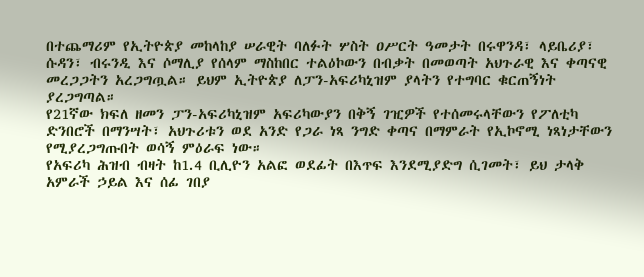በተጨማሪም የኢትዮጵያ መከላከያ ሠራዊት ባለፉት ሦስት ዐሥርት ዓመታት በሩዋንዳ፣ ላይቤሪያ፣ ሱዳን፣ ብሩንዲ እና ሶማሊያ የሰላም ማስከበር ተልዕኮውን በብቃት በመወጣት አህጉራዊ እና ቀጣናዊ መረጋጋትን አረጋግጧል። ይህም ኢትዮጵያ ለፓን-አፍሪካኒዝም ያላትን የተግባር ቁርጠኝነት ያረጋግጣል።
የ21ኛው ክፍለ ዘመን ፓን-አፍሪካኒዝም አፍሪካውያን በቅኝ ገዢዎች የተሰመሩላቸውን የፖለቲካ ድንበሮች በማንሣት፣ አህጉሪቱን ወደ አንድ የጋራ ነጻ ንግድ ቀጣና በማምራት የኢኮኖሚ ነጻነታቸውን የሚያረጋግጡበት ወሳኝ ምዕራፍ ነው።
የአፍሪካ ሕዝብ ብዛት ከ1.4 ቢሊዮን አልፎ ወደፊት በእጥፍ እንደሚያድግ ሲገመት፣ ይህ ታላቅ አምራች ኃይል እና ሰፊ ገበያ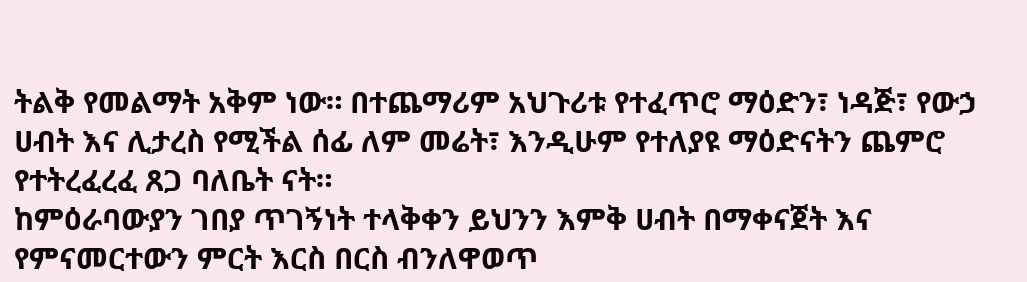ትልቅ የመልማት አቅም ነው። በተጨማሪም አህጉሪቱ የተፈጥሮ ማዕድን፣ ነዳጅ፣ የውኃ ሀብት እና ሊታረስ የሚችል ሰፊ ለም መሬት፣ እንዲሁም የተለያዩ ማዕድናትን ጨምሮ የተትረፈረፈ ጸጋ ባለቤት ናት።
ከምዕራባውያን ገበያ ጥገኝነት ተላቅቀን ይህንን እምቅ ሀብት በማቀናጀት እና የምናመርተውን ምርት እርስ በርስ ብንለዋወጥ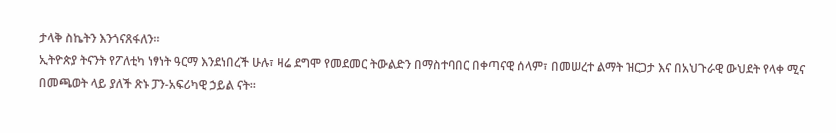ታላቅ ስኬትን እንጎናጸፋለን።
ኢትዮጵያ ትናንት የፖለቲካ ነፃነት ዓርማ እንደነበረች ሁሉ፣ ዛሬ ደግሞ የመደመር ትውልድን በማስተባበር በቀጣናዊ ሰላም፣ በመሠረተ ልማት ዝርጋታ እና በአህጉራዊ ውህደት የላቀ ሚና በመጫወት ላይ ያለች ጽኑ ፓን-አፍሪካዊ ኃይል ናት።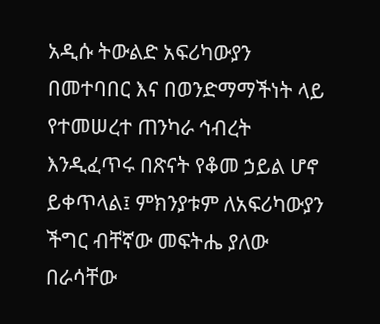አዲሱ ትውልድ አፍሪካውያን በመተባበር እና በወንድማማችነት ላይ የተመሠረተ ጠንካራ ኅብረት እንዲፈጥሩ በጽናት የቆመ ኃይል ሆኖ ይቀጥላል፤ ምክንያቱም ለአፍሪካውያን ችግር ብቸኛው መፍትሔ ያለው በራሳቸው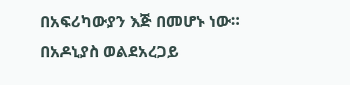በአፍሪካውያን እጅ በመሆኑ ነው።
በአዶኒያስ ወልደአረጋይ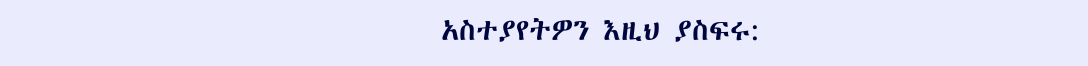አስተያየትዎን እዚህ ያስፍሩ: